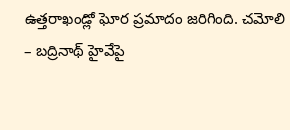ఉత్తరాఖండ్లో ఘోర ప్రమాదం జరిగింది. చమోలి – బద్రినాథ్ హైవేపై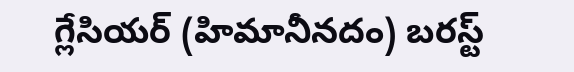గ్లేసియర్ (హిమానీనదం) బరస్ట్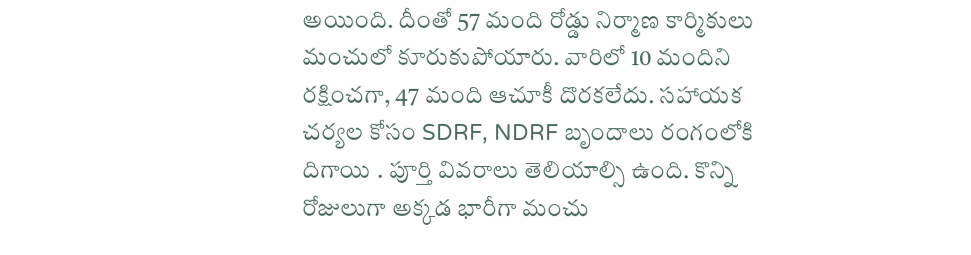అయింది. దీంతో 57 మంది రోడ్డు నిర్మాణ కార్మికులు మంచులో కూరుకుపోయారు. వారిలో 10 మందిని రక్షించగా, 47 మంది ఆచూకీ దొరకలేదు. సహాయక చర్యల కోసం SDRF, NDRF బృందాలు రంగంలోకి దిగాయి . పూర్తి వివరాలు తెలియాల్సి ఉంది. కొన్ని రోజులుగా అక్కడ భారీగా మంచు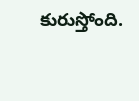కురుస్తోంది.